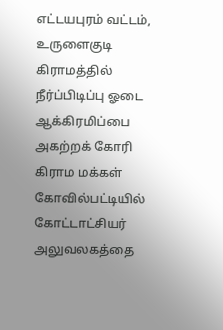எட்டயபுரம் வட்டம், உருளைகுடி கிராமத்தில் நீர்ப்பிடிப்பு ஓடை ஆக்கிரமிப்பை அகற்றக் கோரி கிராம மக்கள் கோவில்பட்டியில் கோட்டாட்சியர் அலுவலகத்தை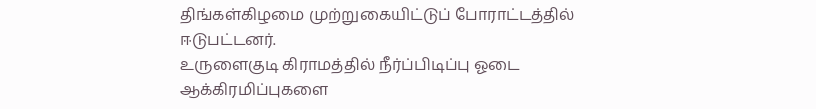திங்கள்கிழமை முற்றுகையிட்டுப் போராட்டத்தில் ஈடுபட்டனர்.
உருளைகுடி கிராமத்தில் நீர்ப்பிடிப்பு ஓடை ஆக்கிரமிப்புகளை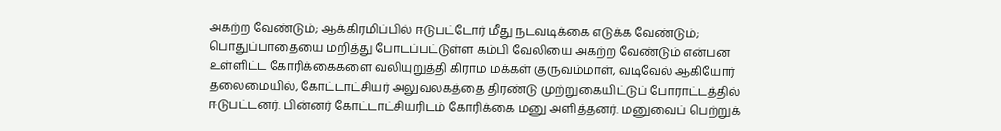அகற்ற வேண்டும்; ஆக்கிரமிப்பில் ஈடுபட்டோர் மீது நடவடிக்கை எடுக்க வேண்டும்; பொதுப்பாதையை மறித்து போடப்பட்டுள்ள கம்பி வேலியை அகற்ற வேண்டும் என்பன உள்ளிட்ட கோரிக்கைகளை வலியுறுத்தி கிராம மக்கள் குருவம்மாள், வடிவேல் ஆகியோர் தலைமையில், கோட்டாட்சியர் அலுவலகத்தை திரண்டு முற்றுகையிட்டுப் போராட்டத்தில் ஈடுபட்டனர். பின்னர் கோட்டாட்சியரிடம் கோரிக்கை மனு அளித்தனர். மனுவைப் பெற்றுக்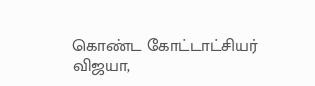கொண்ட கோட்டாட்சியர் விஜயா,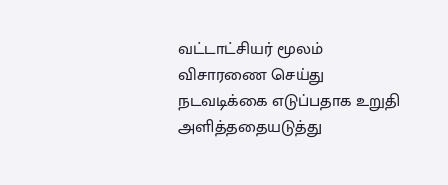வட்டாட்சியர் மூலம் விசாரணை செய்து நடவடிக்கை எடுப்பதாக உறுதி அளித்ததையடுத்து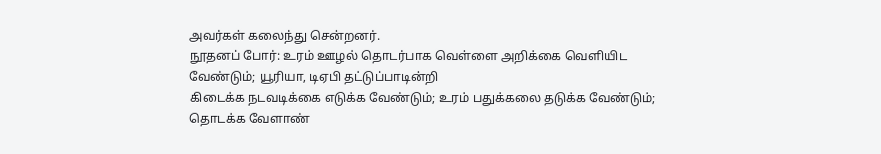அவர்கள் கலைந்து சென்றனர்.
நூதனப் போர்: உரம் ஊழல் தொடர்பாக வெள்ளை அறிக்கை வெளியிட வேண்டும்; யூரியா, டிஏபி தட்டுப்பாடின்றி
கிடைக்க நடவடிக்கை எடுக்க வேண்டும்; உரம் பதுக்கலை தடுக்க வேண்டும்; தொடக்க வேளாண்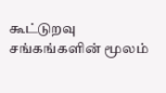கூட்டுறவு சங்கங்களின் மூலம்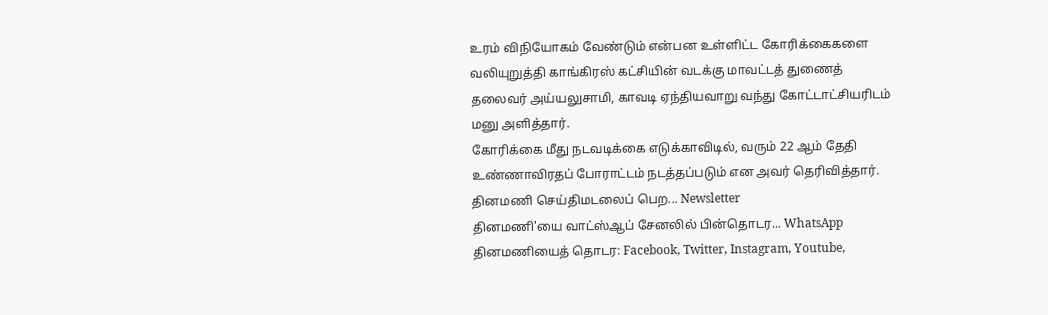உரம் விநியோகம் வேண்டும் என்பன உள்ளிட்ட கோரிக்கைகளை வலியுறுத்தி காங்கிரஸ் கட்சியின் வடக்கு மாவட்டத் துணைத் தலைவர் அய்யலுசாமி, காவடி ஏந்தியவாறு வந்து கோட்டாட்சியரிடம் மனு அளித்தார்.
கோரிக்கை மீது நடவடிக்கை எடுக்காவிடில், வரும் 22 ஆம் தேதி உண்ணாவிரதப் போராட்டம் நடத்தப்படும் என அவர் தெரிவித்தார்.
தினமணி செய்திமடலைப் பெற... Newsletter
தினமணி'யை வாட்ஸ்ஆப் சேனலில் பின்தொடர... WhatsApp
தினமணியைத் தொடர: Facebook, Twitter, Instagram, Youtube,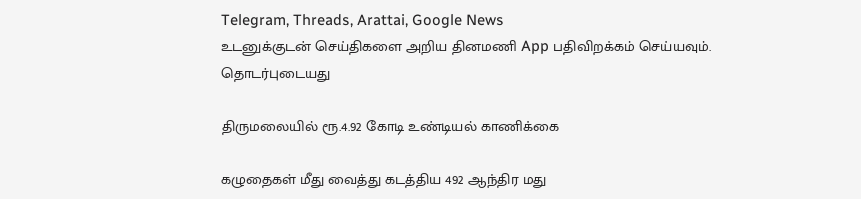Telegram, Threads, Arattai, Google News
உடனுக்குடன் செய்திகளை அறிய தினமணி App பதிவிறக்கம் செய்யவும்.
தொடர்புடையது

திருமலையில் ரூ.4.92 கோடி உண்டியல் காணிக்கை

கழுதைகள் மீது வைத்து கடத்திய 492 ஆந்திர மது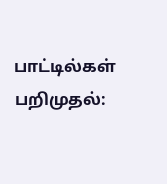பாட்டில்கள் பறிமுதல்: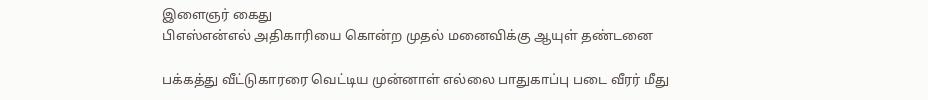இளைஞர் கைது
பிஎஸ்என்எல் அதிகாரியை கொன்ற முதல் மனைவிக்கு ஆயுள் தண்டனை

பக்கத்து வீட்டுகாரரை வெட்டிய முன்னாள் எல்லை பாதுகாப்பு படை வீரர் மீது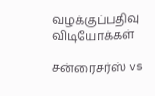வழக்குப்பதிவு
விடியோக்கள்

சன்ரைசர்ஸ் vs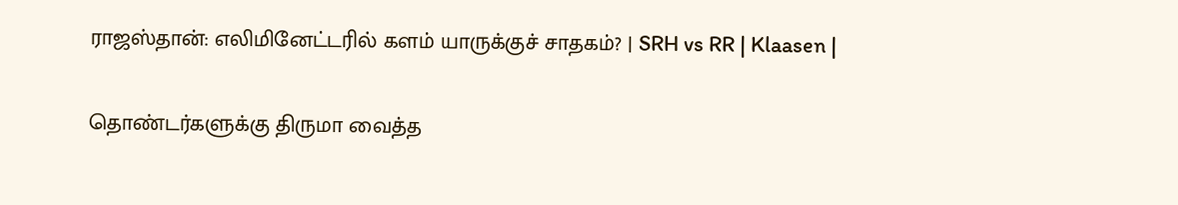ராஜஸ்தான்: எலிமினேட்டரில் களம் யாருக்குச் சாதகம்? | SRH vs RR | Klaasen |

தொண்டர்களுக்கு திருமா வைத்த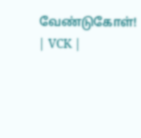வேண்டுகோள்! | VCK |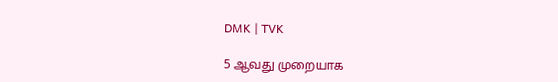DMK | TVK

5 ஆவது முறையாக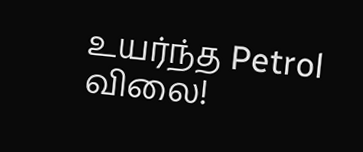உயர்ந்த Petrol விலை!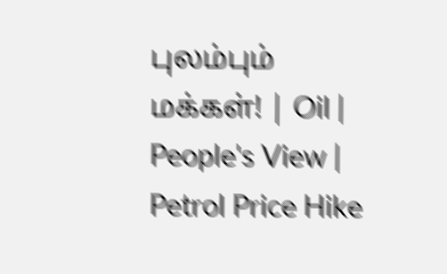புலம்பும் மக்கள்! | Oil | People's View | Petrol Price Hike